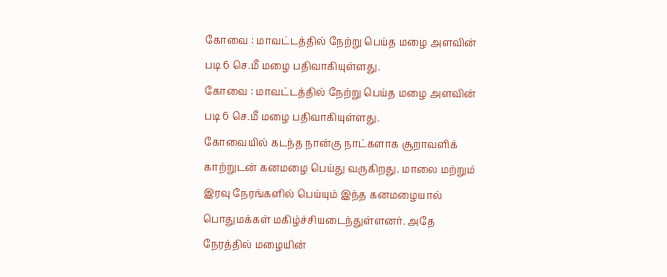கோவை : மாவட்டத்தில் நேற்று பெய்த மழை அளவின் படி 6 செ.மீ மழை பதிவாகியுள்ளது.
கோவை : மாவட்டத்தில் நேற்று பெய்த மழை அளவின் படி 6 செ.மீ மழை பதிவாகியுள்ளது.
கோவையில் கடந்த நான்கு நாட்களாக சூறாவளிக் காற்றுடன் கனமழை பெய்து வருகிறது. மாலை மற்றும் இரவு நேரங்களில் பெய்யும் இந்த கனமழையால் பொதுமக்கள் மகிழ்ச்சியடைந்துள்ளனர். அதே நேரத்தில் மழையின்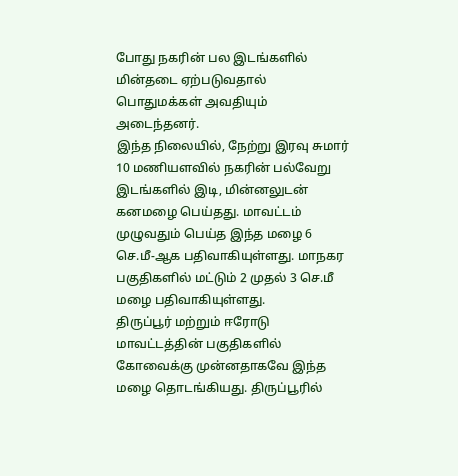போது நகரின் பல இடங்களில் மின்தடை ஏற்படுவதால் பொதுமக்கள் அவதியும் அடைந்தனர்.
இந்த நிலையில், நேற்று இரவு சுமார் 10 மணியளவில் நகரின் பல்வேறு இடங்களில் இடி, மின்னலுடன் கனமழை பெய்தது. மாவட்டம் முழுவதும் பெய்த இந்த மழை 6 செ.மீ-ஆக பதிவாகியுள்ளது. மாநகர பகுதிகளில் மட்டும் 2 முதல் 3 செ.மீ மழை பதிவாகியுள்ளது.
திருப்பூர் மற்றும் ஈரோடு மாவட்டத்தின் பகுதிகளில் கோவைக்கு முன்னதாகவே இந்த மழை தொடங்கியது. திருப்பூரில்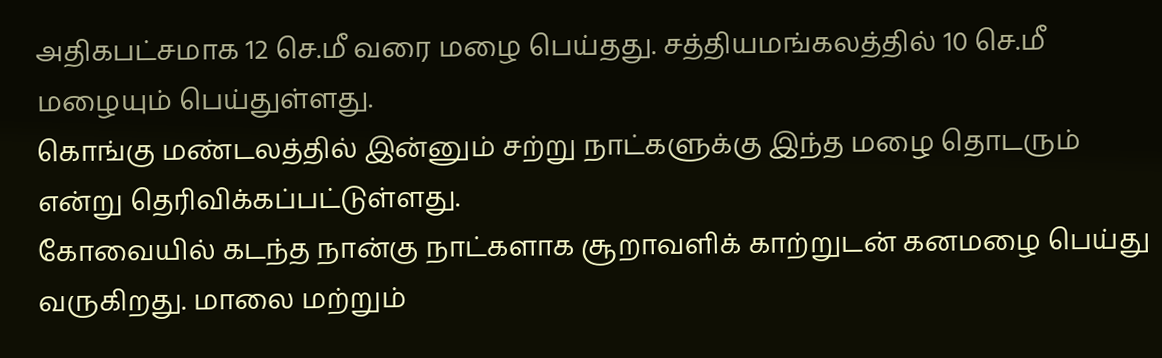அதிகபட்சமாக 12 செ.மீ வரை மழை பெய்தது. சத்தியமங்கலத்தில் 10 செ.மீ மழையும் பெய்துள்ளது.
கொங்கு மண்டலத்தில் இன்னும் சற்று நாட்களுக்கு இந்த மழை தொடரும் என்று தெரிவிக்கப்பட்டுள்ளது.
கோவையில் கடந்த நான்கு நாட்களாக சூறாவளிக் காற்றுடன் கனமழை பெய்து வருகிறது. மாலை மற்றும்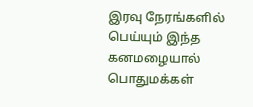இரவு நேரங்களில் பெய்யும் இந்த கனமழையால் பொதுமக்கள்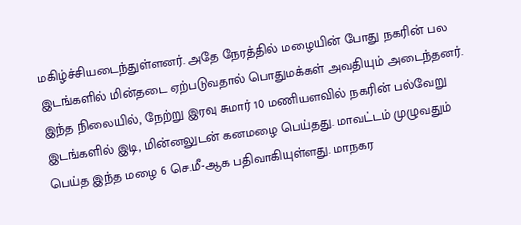மகிழ்ச்சியடைந்துள்ளனர். அதே நேரத்தில் மழையின் போது நகரின் பல இடங்களில் மின்தடை ஏற்படுவதால் பொதுமக்கள் அவதியும் அடைந்தனர்.
இந்த நிலையில், நேற்று இரவு சுமார் 10 மணியளவில் நகரின் பல்வேறு இடங்களில் இடி, மின்னலுடன் கனமழை பெய்தது. மாவட்டம் முழுவதும் பெய்த இந்த மழை 6 செ.மீ-ஆக பதிவாகியுள்ளது. மாநகர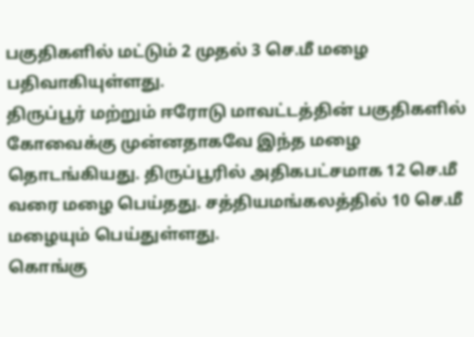பகுதிகளில் மட்டும் 2 முதல் 3 செ.மீ மழை பதிவாகியுள்ளது.
திருப்பூர் மற்றும் ஈரோடு மாவட்டத்தின் பகுதிகளில் கோவைக்கு முன்னதாகவே இந்த மழை தொடங்கியது. திருப்பூரில் அதிகபட்சமாக 12 செ.மீ வரை மழை பெய்தது. சத்தியமங்கலத்தில் 10 செ.மீ மழையும் பெய்துள்ளது.
கொங்கு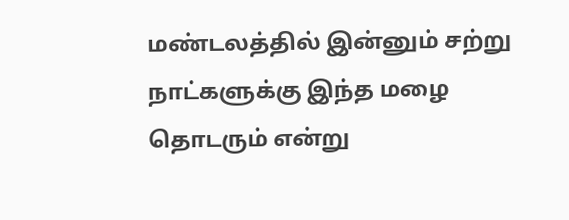மண்டலத்தில் இன்னும் சற்று நாட்களுக்கு இந்த மழை தொடரும் என்று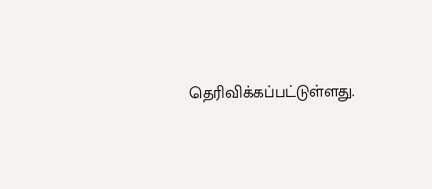தெரிவிக்கப்பட்டுள்ளது.